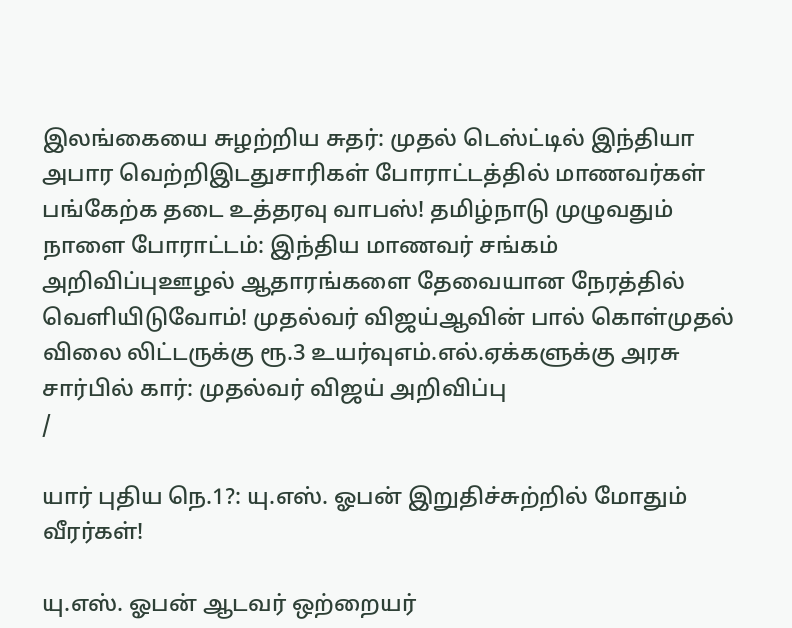இலங்கையை சுழற்றிய சுதர்: முதல் டெஸ்ட்டில் இந்தியா அபார வெற்றிஇடதுசாரிகள் போராட்டத்தில் மாணவர்கள் பங்கேற்க தடை உத்தரவு வாபஸ்! தமிழ்நாடு முழுவதும் நாளை போராட்டம்: இந்திய மாணவர் சங்கம் அறிவிப்புஊழல் ஆதாரங்களை தேவையான நேரத்தில் வெளியிடுவோம்! முதல்வர் விஜய்ஆவின் பால் கொள்முதல் விலை லிட்டருக்கு ரூ.3 உயர்வுஎம்.எல்.ஏக்களுக்கு அரசு சார்பில் கார்: முதல்வர் விஜய் அறிவிப்பு
/

யார் புதிய நெ.1?: யு.எஸ். ஓபன் இறுதிச்சுற்றில் மோதும் வீரர்கள்!

யு.எஸ். ஓபன் ஆடவர் ஒற்றையர்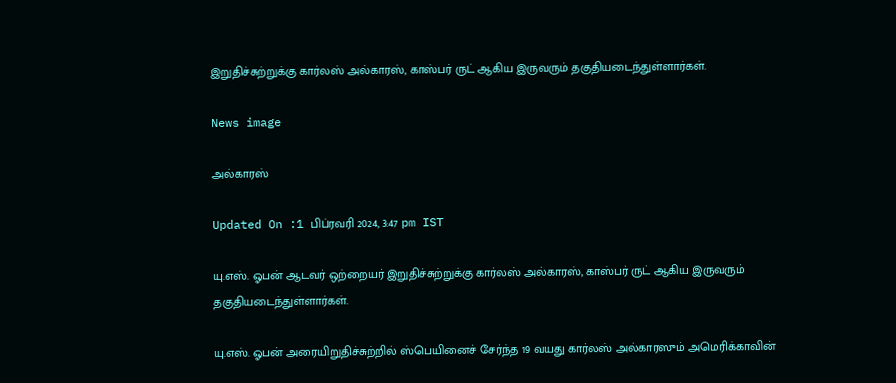இறுதிச்சுற்றுக்கு கார்லஸ் அல்காரஸ், காஸ்பர் ருட் ஆகிய இருவரும் தகுதியடைந்துள்ளார்கள்.

News image

அல்காரஸ்

Updated On :1 பிப்ரவரி 2024, 3:47 pm IST

யு.எஸ். ஓபன் ஆடவர் ஒற்றையர் இறுதிச்சுற்றுக்கு கார்லஸ் அல்காரஸ், காஸ்பர் ருட் ஆகிய இருவரும் தகுதியடைந்துள்ளார்கள்.

யு.எஸ். ஓபன் அரையிறுதிச்சுற்றில் ஸ்பெயினைச் சேர்ந்த 19 வயது கார்லஸ் அல்காரஸும் அமெரிக்காவின்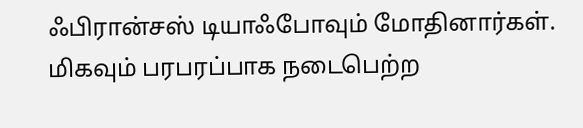ஃபிரான்சஸ் டியாஃபோவும் மோதினார்கள். மிகவும் பரபரப்பாக நடைபெற்ற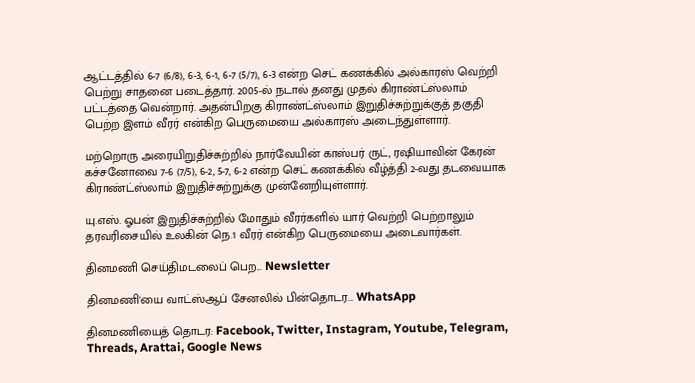ஆட்டத்தில் 6-7 (6/8), 6-3, 6-1, 6-7 (5/7), 6-3 என்ற செட் கணக்கில் அல்காரஸ் வெற்றி பெற்று சாதனை படைத்தார். 2005-ல் நடால் தனது முதல் கிராண்ட்ஸ்லாம் பட்டத்தை வென்றார். அதன்பிறகு கிராண்ட்ஸ்லாம் இறுதிச்சுற்றுக்குத் தகுதி பெற்ற இளம் வீரர் என்கிற பெருமையை அல்காரஸ் அடைந்துள்ளார்.

மற்றொரு அரையிறுதிச்சுற்றில் நார்வேயின் காஸ்பர் ருட், ரஷியாவின் கேரன் கச்சனோவை 7-6 (7/5), 6-2, 5-7, 6-2 என்ற செட் கணக்கில் வீழ்த்தி 2-வது தடவையாக கிராண்ட்ஸ்லாம் இறுதிச்சுற்றுக்கு முன்னேறியுள்ளார்.

யு.எஸ். ஓபன் இறுதிச்சுற்றில் மோதும் வீரர்களில் யார் வெற்றி பெற்றாலும் தரவரிசையில் உலகின் நெ.1 வீரர் என்கிற பெருமையை அடைவார்கள்.

தினமணி செய்திமடலைப் பெற... Newsletter

தினமணி'யை வாட்ஸ்ஆப் சேனலில் பின்தொடர... WhatsApp

தினமணியைத் தொடர: Facebook, Twitter, Instagram, Youtube, Telegram, Threads, Arattai, Google News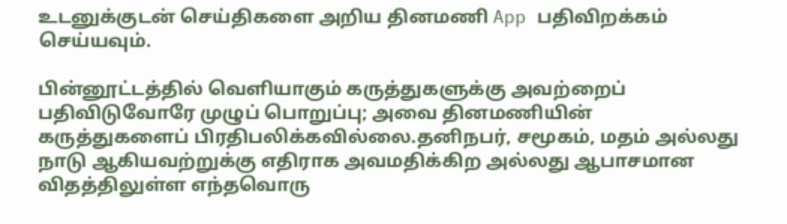உடனுக்குடன் செய்திகளை அறிய தினமணி App பதிவிறக்கம் செய்யவும்.

பின்னூட்டத்தில் வெளியாகும் கருத்துகளுக்கு அவற்றைப் பதிவிடுவோரே முழுப் பொறுப்பு; அவை தினமணியின் கருத்துகளைப் பிரதிபலிக்கவில்லை.தனிநபர், சமூகம், மதம் அல்லது நாடு ஆகியவற்றுக்கு எதிராக அவமதிக்கிற அல்லது ஆபாசமான விதத்திலுள்ள எந்தவொரு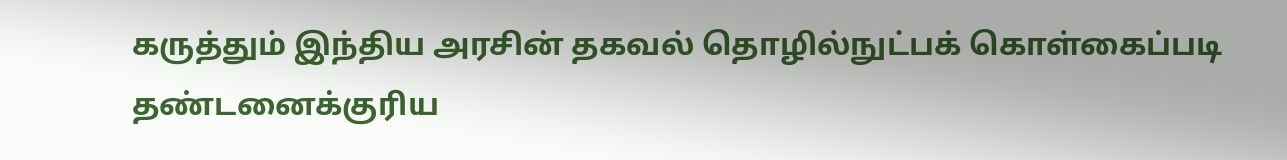கருத்தும் இந்திய அரசின் தகவல் தொழில்நுட்பக் கொள்கைப்படி தண்டனைக்குரிய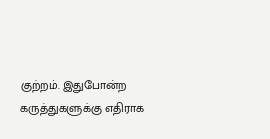குற்றம். இதுபோன்ற கருத்துகளுக்கு எதிராக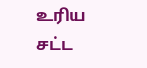உரிய சட்ட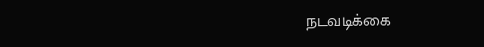நடவடிக்கை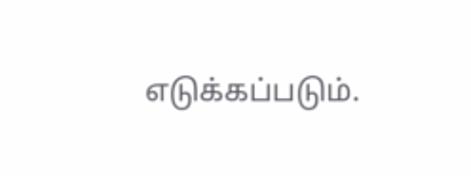எடுக்கப்படும்.